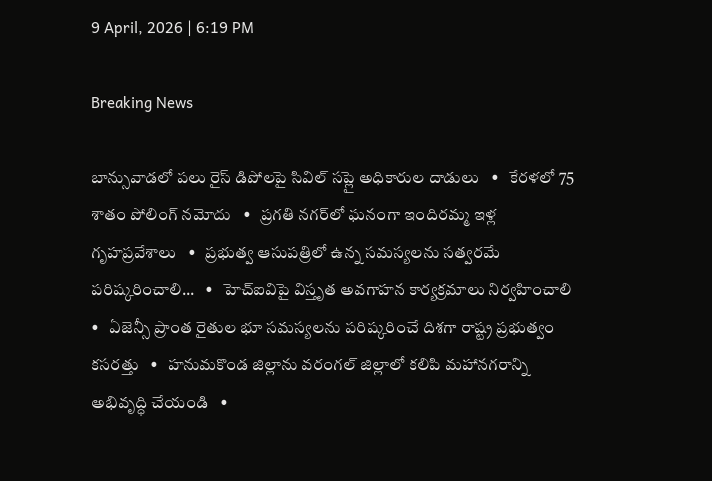9 April, 2026 | 6:19 PM

Breaking News

బాన్సువాడలో పలు రైస్ డిపోలపై సివిల్ సప్లై అధికారుల దాడులు   •   కేరళలో 75 శాతం పోలింగ్‌ నమోదు   •   ప్రగతి నగర్‌లో ఘనంగా ఇందిరమ్మ ఇళ్ల గృహప్రవేశాలు   •   ప్రభుత్వ ఆసుపత్రిలో ఉన్న సమస్యలను సత్వరమే పరిష్కరించాలి...   •   హెచ్ఐవిపై విస్తృత అవగాహన కార్యక్రమాలు నిర్వహించాలి   •   ఏజెన్సీ ప్రాంత రైతుల భూ సమస్యలను పరిష్కరించే దిశగా రాష్ట్ర ప్రభుత్వం కసరత్తు   •   హనుమకొండ జిల్లాను వరంగల్ జిల్లాలో కలిపి మహానగరాన్ని అభివృద్ధి చేయండి   •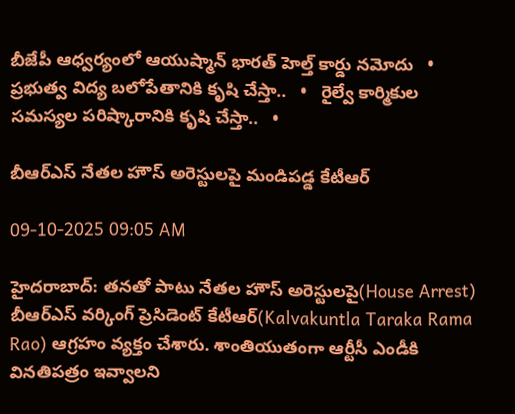బీజేపీ ఆధ్వర్యంలో ఆయుష్మాన్ భారత్ హెల్త్ కార్డు నమోదు   •   ప్రభుత్వ విద్య బలోపేతానికి కృషి చేస్తా..   •   రైల్వే కార్మికుల సమస్యల పరిష్కారానికి కృషి చేస్తా..   •

బీఆర్ఎస్ నేతల హౌస్ అరెస్టులపై మండిపడ్డ కేటీఆర్

09-10-2025 09:05 AM

హైదరాబాద్: తనతో పాటు నేతల హౌస్ అరెస్టులపై(House Arrest) బీఆర్‌ఎస్‌ వర్కింగ్‌ ప్రెసిడెంట్‌ కేటీఆర్(Kalvakuntla Taraka Rama Rao) ఆగ్రహం వ్యక్తం చేశారు. శాంతియుతంగా ఆర్టీసీ ఎండీకి వినతిపత్రం ఇవ్వాలని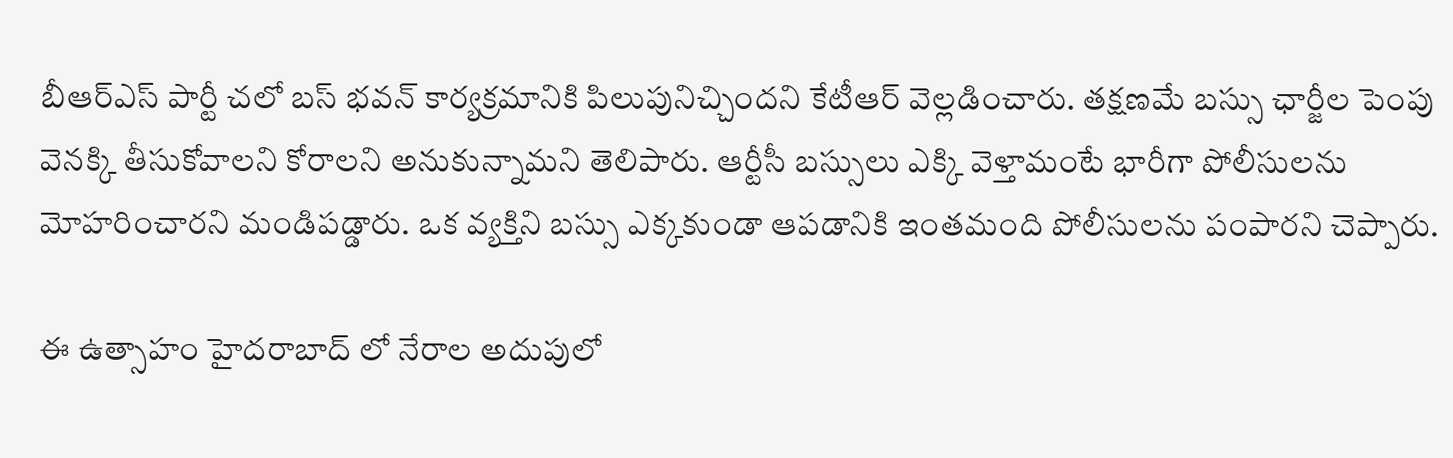బీఆర్ఎస్ పార్టీ చలో బస్ భవన్ కార్యక్రమానికి పిలుపునిచ్చిందని కేటీఆర్ వెల్లడించారు. తక్షణమే బస్సు ఛార్జీల పెంపు వెనక్కి తీసుకోవాలని కోరాలని అనుకున్నామని తెలిపారు. ఆర్టీసీ బస్సులు ఎక్కి వెళ్తామంటే భారీగా పోలీసులను మోహరించారని మండిపడ్డారు. ఒక వ్యక్తిని బస్సు ఎక్కకుండా ఆపడానికి ఇంతమంది పోలీసులను పంపారని చెప్పారు.

ఈ ఉత్సాహం హైదరాబాద్ లో నేరాల అదుపులో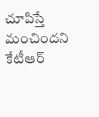చూపిస్తే మంచిందని కేటీఆర్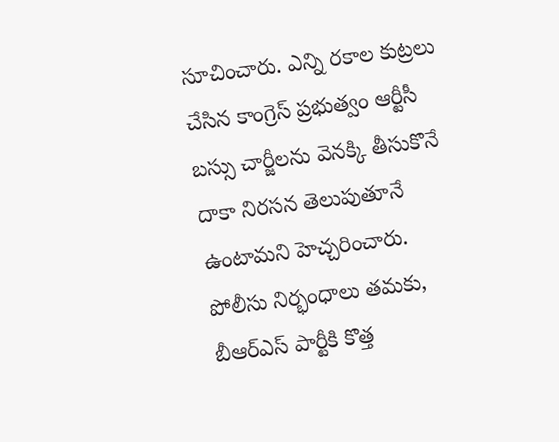సూచించారు. ఎన్ని రకాల కుట్రలు చేసిన కాంగ్రెస్ ప్రభుత్వం ఆర్టీసీ బస్సు చార్జీలను వెనక్కి తీసుకొనే దాకా నిరసన తెలుపుతూనే ఉంటామని హెచ్చరించారు. పోలీసు నిర్భంధాలు తమకు, బీఆర్ఎస్ పార్టీకి కొత్త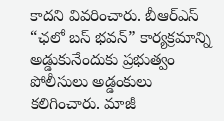కాదని వివరించారు. బీఆర్ఎస్ “ఛలో బస్ భవన్” కార్యక్రమాన్ని అడ్డుకునేందుకు ప్రభుత్వం పోలీసులు అడ్డంకులు కలిగించారు. మాజీ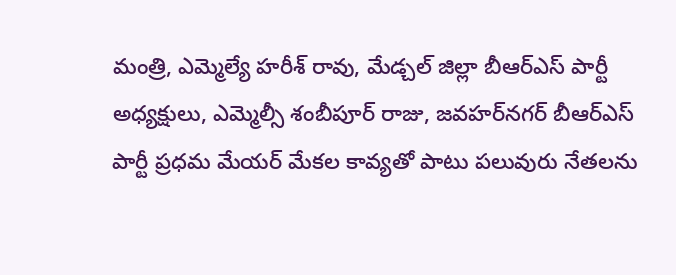మంత్రి, ఎమ్మెల్యే హరీశ్ రావు, మేడ్చల్ జిల్లా బీఆర్ఎస్ పార్టీ అధ్యక్షులు, ఎమ్మెల్సీ శంబీపూర్ రాజు, జవహర్‌నగర్ బీఆర్ఎస్ పార్టీ ప్రధమ మేయర్ మేకల కావ్యతో పాటు పలువురు నేతలను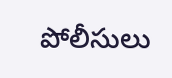పోలీసులు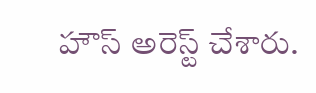హౌస్ అరెస్ట్ చేశారు.